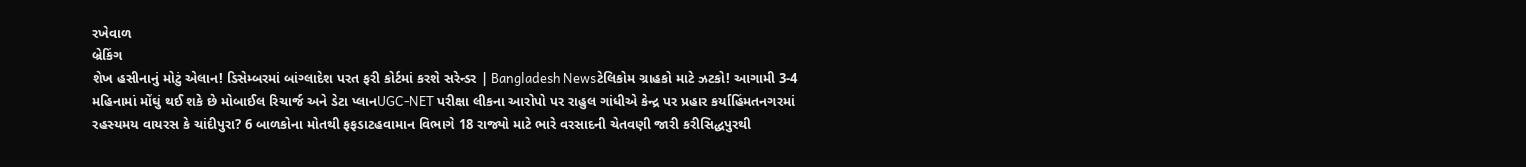રખેવાળ
બ્રેકિંગ
શેખ હસીનાનું મોટું એલાન! ડિસેમ્બરમાં બાંગ્લાદેશ પરત ફરી કોર્ટમાં કરશે સરેન્ડર | Bangladesh Newsટેલિકોમ ગ્રાહકો માટે ઝટકો! આગામી 3-4 મહિનામાં મોંઘું થઈ શકે છે મોબાઈલ રિચાર્જ અને ડેટા પ્લાનUGC-NET પરીક્ષા લીકના આરોપો પર રાહુલ ગાંધીએ કેન્દ્ર પર પ્રહાર કર્યાહિંમતનગરમાં રહસ્યમય વાયરસ કે ચાંદીપુરા? 6 બાળકોના મોતથી ફફડાટહવામાન વિભાગે 18 રાજ્યો માટે ભારે વરસાદની ચેતવણી જારી કરીસિદ્ધપુરથી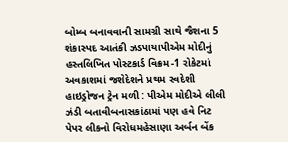બોમ્બ બનાવવાની સામગ્રી સાથે જૈશના 5 શંકાસ્પદ આતંકી ઝડપાયાપીએમ મોદીનું હસ્તલિખિત પોસ્ટકાર્ડ વિક્રમ-1 રોકેટમાં અવકાશમાં જશેદેશને પ્રથમ સ્વદેશી હાઇડ્રોજન ટ્રેન મળી : પીએમ મોદીએ લીલી ઝંડી બતાવીબનાસકાંઠામાં પણ હવે નિટ પેપર લીકનો વિરોધમહેસાણા અર્બન બેંક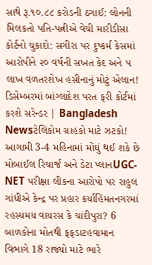સાથે રૂ.૧૦.૮૮ કરોડની ઠગાઈ: લોનની મિલકતો પતિ-પત્નીએ વેચી મારીડીસા કોર્ટનો ચુકાદો: સગીરા પર દુષ્કર્મ કેસમાં આરોપીને ૨૦ વર્ષની સખત કેદ અને ૫ લાખ વળતરશેખ હસીનાનું મોટું એલાન! ડિસેમ્બરમાં બાંગ્લાદેશ પરત ફરી કોર્ટમાં કરશે સરેન્ડર | Bangladesh Newsટેલિકોમ ગ્રાહકો માટે ઝટકો! આગામી 3-4 મહિનામાં મોંઘું થઈ શકે છે મોબાઈલ રિચાર્જ અને ડેટા પ્લાનUGC-NET પરીક્ષા લીકના આરોપો પર રાહુલ ગાંધીએ કેન્દ્ર પર પ્રહાર કર્યાહિંમતનગરમાં રહસ્યમય વાયરસ કે ચાંદીપુરા? 6 બાળકોના મોતથી ફફડાટહવામાન વિભાગે 18 રાજ્યો માટે ભારે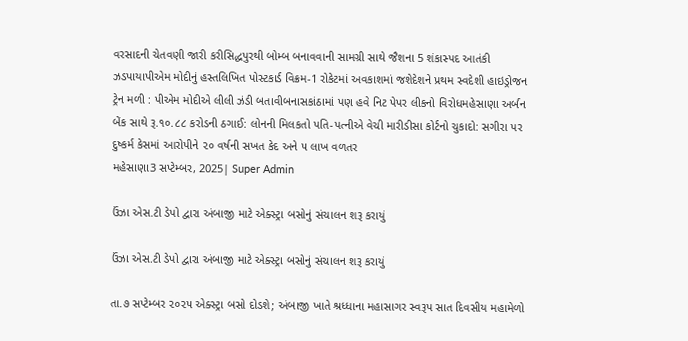વરસાદની ચેતવણી જારી કરીસિદ્ધપુરથી બોમ્બ બનાવવાની સામગ્રી સાથે જૈશના 5 શંકાસ્પદ આતંકી ઝડપાયાપીએમ મોદીનું હસ્તલિખિત પોસ્ટકાર્ડ વિક્રમ-1 રોકેટમાં અવકાશમાં જશેદેશને પ્રથમ સ્વદેશી હાઇડ્રોજન ટ્રેન મળી : પીએમ મોદીએ લીલી ઝંડી બતાવીબનાસકાંઠામાં પણ હવે નિટ પેપર લીકનો વિરોધમહેસાણા અર્બન બેંક સાથે રૂ.૧૦.૮૮ કરોડની ઠગાઈ: લોનની મિલકતો પતિ-પત્નીએ વેચી મારીડીસા કોર્ટનો ચુકાદો: સગીરા પર દુષ્કર્મ કેસમાં આરોપીને ૨૦ વર્ષની સખત કેદ અને ૫ લાખ વળતર
મહેસાણા3 સપ્ટેમ્બર, 2025| Super Admin

ઉંઝા એસ.ટી ડેપો દ્વારા અંબાજી માટે એક્સ્ટ્રા બસોનું સંચાલન શરૂ કરાયું

ઉંઝા એસ.ટી ડેપો દ્વારા અંબાજી માટે એક્સ્ટ્રા બસોનું સંચાલન શરૂ કરાયું

તા.૭ સપ્ટેમ્બર ૨૦૨૫ એક્સ્ટ્રા બસો દોડશે; અંબાજી ખાતે શ્રધ્ધાના મહાસાગર સ્વરૂપ સાત દિવસીય મહામેળો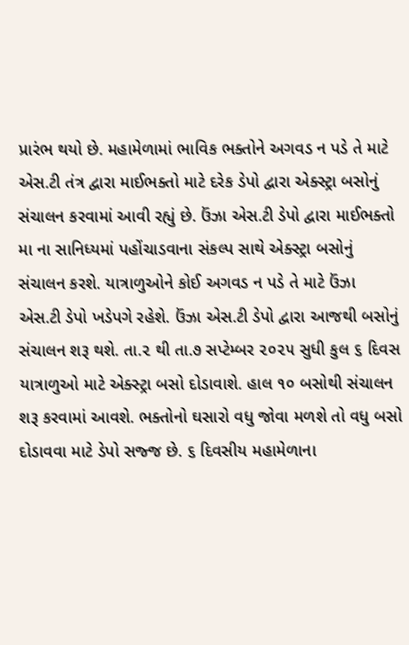પ્રારંભ થયો છે. મહામેળામાં ભાવિક ભક્તોને અગવડ ન પડે તે માટે એસ.ટી તંત્ર દ્વારા માઈભક્તો માટે દરેક ડેપો દ્વારા એક્સ્ટ્રા બસોનું સંચાલન કરવામાં આવી રહ્યું છે. ઉંઝા એસ.ટી ડેપો દ્વારા માઈભક્તો મા ના સાનિધ્યમાં પહોંચાડવાના સંકલ્પ સાથે એક્સ્ટ્રા બસોનું સંચાલન કરશે. યાત્રાળુઓને કોઈ અગવડ ન પડે તે માટે ઉંઝા એસ.ટી ડેપો ખડેપગે રહેશે. ઉંઝા એસ.ટી ડેપો દ્વારા આજથી બસોનું સંચાલન શરૂ થશે. તા.૨ થી તા.૭ સપ્ટેમ્બર ૨૦૨૫ સુધી કુલ ૬ દિવસ યાત્રાળુઓ માટે એક્સ્ટ્રા બસો દોડાવાશે. હાલ ૧૦ બસોથી સંચાલન શરૂ કરવામાં આવશે. ભક્તોનો ઘસારો વધુ જોવા મળશે તો વધુ બસો દોડાવવા માટે ડેપો સજ્જ છે. ૬ દિવસીય મહામેળાના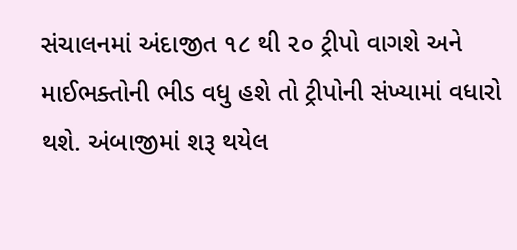સંચાલનમાં અંદાજીત ૧૮ થી ૨૦ ટ્રીપો વાગશે અને માઈભક્તોની ભીડ વધુ હશે તો ટ્રીપોની સંખ્યામાં વધારો થશે. અંબાજીમાં શરૂ થયેલ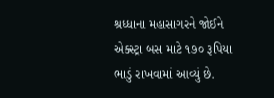શ્રધ્ધાના મહાસાગરને જોઈને એક્સ્ટ્રા બસ માટે ૧૭૦ રૂપિયા ભાડું રાખવામાં આવ્યું છે.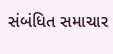સંબંધિત સમાચાર